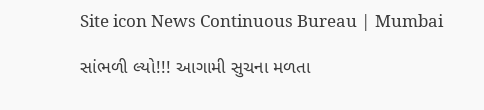Site icon News Continuous Bureau | Mumbai

સાંભળી લ્યો!!! આગામી સુચના મળતા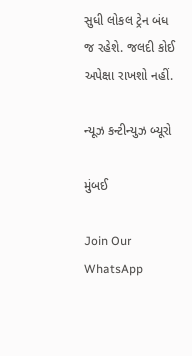સુધી લોકલ ટ્રેન બંધ જ રહેશે. જલદી કોઈ અપેક્ષા રાખશો નહીં.

ન્યૂઝ કન્ટીન્યુઝ બ્યૂરો

મુંબઈ

Join Our WhatsApp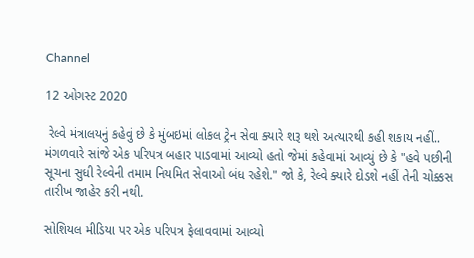Channel

12 ઓગસ્ટ 2020

 રેલ્વે મંત્રાલયનું કહેવું છે કે મુંબઇમાં લોકલ ટ્રેન સેવા ક્યારે શરૂ થશે અત્યારથી કહી શકાય નહીં.. મંગળવારે સાંજે એક પરિપત્ર બહાર પાડવામાં આવ્યો હતો જેમાં કહેવામાં આવ્યું છે કે "હવે પછીની સૂચના સુધી રેલ્વેની તમામ નિયમિત સેવાઓ બંધ રહેશે." જો કે, રેલ્વે ક્યારે દોડશે નહીં તેની ચોક્કસ તારીખ જાહેર કરી નથી.

સોશિયલ મીડિયા પર એક પરિપત્ર ફેલાવવામાં આવ્યો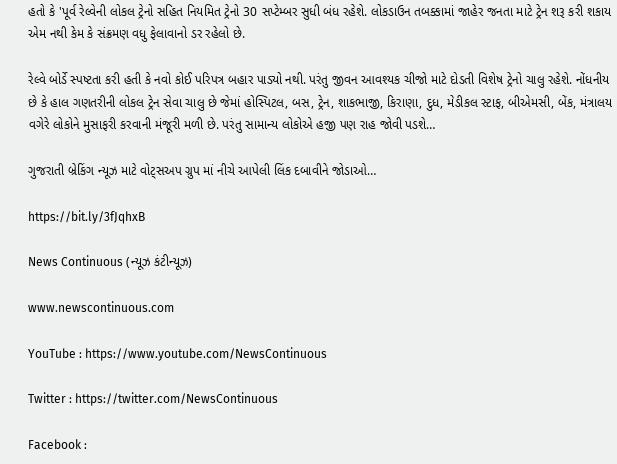હતો કે 'પૂર્વ રેલ્વેની લોકલ ટ્રેનો સહિત નિયમિત ટ્રેનો 30 સપ્ટેમ્બર સુધી બંધ રહેશે. લોકડાઉન તબક્કામાં જાહેર જનતા માટે ટ્રેન શરૂ કરી શકાય એમ નથી કેમ કે સંક્રમણ વધુ ફેલાવાનો ડર રહેલો છે.

રેલ્વે બોર્ડે સ્પષ્ટતા કરી હતી કે નવો કોઈ પરિપત્ર બહાર પાડ્યો નથી. પરંતુ જીવન આવશ્યક ચીજો માટે દોડતી વિશેષ ટ્રેનો ચાલુ રહેશે. નોંધનીય છે કે હાલ ગણતરીની લોકલ ટ્રેન સેવા ચાલુ છે જેમાં હોસ્પિટલ, બસ, ટ્રેન, શાકભાજી, કિરાણા, દુધ, મેડીકલ સ્ટાફ, બીએમસી, બેંક, મંત્રાલય વગેરે લોકોને મુસાફરી કરવાની મંજૂરી મળી છે. પરંતુ સામાન્ય લોકોએ હજી પણ રાહ જોવી પડશે…

ગુજરાતી બ્રેકિંગ ન્યૂઝ માટે વોટ્સઅપ ગ્રુપ માં નીચે આપેલી લિંક દબાવીને જોડાઓ…

https://bit.ly/3fJqhxB

News Continuous (ન્યૂઝ કંટીન્યૂઝ)

www.newscontinuous.com

YouTube : https://www.youtube.com/NewsContinuous

Twitter : https://twitter.com/NewsContinuous

Facebook :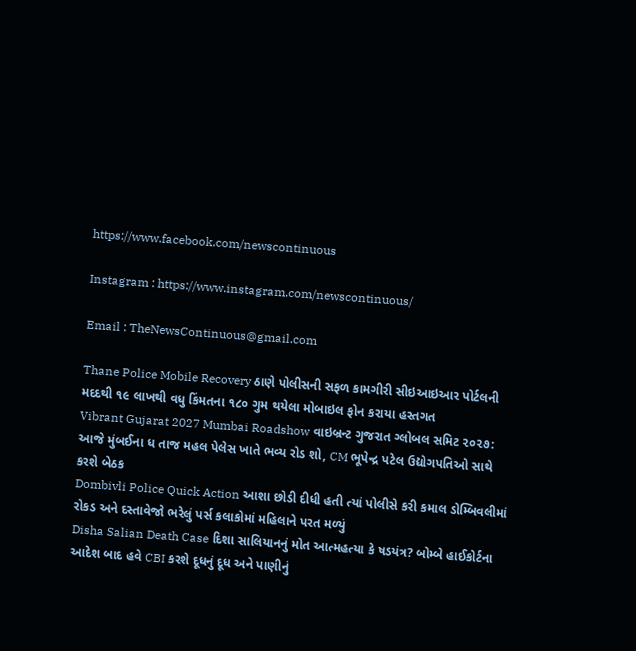https://www.facebook.com/newscontinuous

Instagram : https://www.instagram.com/newscontinuous/

Email : TheNewsContinuous@gmail.com

Thane Police Mobile Recovery ઠાણે પોલીસની સફળ કામગીરી સીઇઆઇઆર પોર્ટલની મદદથી ૧૯ લાખથી વધુ કિંમતના ૧૮૦ ગુમ થયેલા મોબાઇલ ફોન કરાયા હસ્તગત
Vibrant Gujarat 2027 Mumbai Roadshow વાઇબ્રન્ટ ગુજરાત ગ્લોબલ સમિટ ૨૦૨૭: આજે મુંબઈના ધ તાજ મહલ પેલેસ ખાતે ભવ્ય રોડ શો, CM ભૂપેન્દ્ર પટેલ ઉદ્યોગપતિઓ સાથે કરશે બેઠક
Dombivli Police Quick Action આશા છોડી દીધી હતી ત્યાં પોલીસે કરી કમાલ ડોમ્બિવલીમાં રોકડ અને દસ્તાવેજો ભરેલું પર્સ કલાકોમાં મહિલાને પરત મળ્યું
Disha Salian Death Case દિશા સાલિયાનનું મોત આત્મહત્યા કે ષડયંત્ર? બોમ્બે હાઈકોર્ટના આદેશ બાદ હવે CBI કરશે દૂધનું દૂધ અને પાણીનું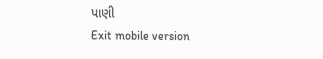પાણી
Exit mobile version